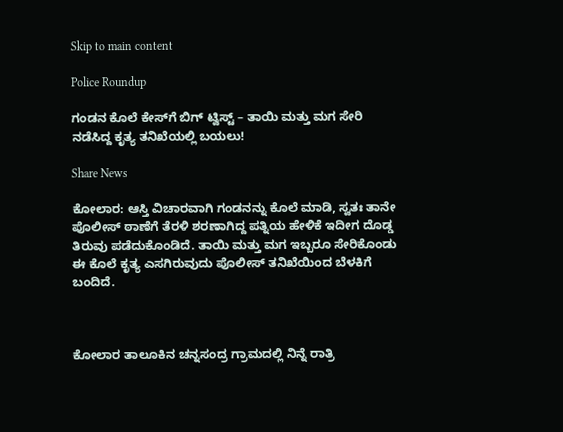Skip to main content

Police Roundup

ಗಂಡನ ಕೊಲೆ ಕೇಸ್‌ಗೆ ಬಿಗ್ ಟ್ವಿಸ್ಟ್ – ತಾಯಿ ಮತ್ತು ಮಗ ಸೇರಿ ನಡೆಸಿದ್ದ ಕೃತ್ಯ ತನಿಖೆಯಲ್ಲಿ ಬಯಲು!

Share News

ಕೋಲಾರ: ಆಸ್ತಿ ವಿಚಾರವಾಗಿ ಗಂಡನನ್ನು ಕೊಲೆ ಮಾಡಿ, ಸ್ವತಃ ತಾನೇ ಪೊಲೀಸ್ ಠಾಣೆಗೆ ತೆರಳಿ ಶರಣಾಗಿದ್ದ ಪತ್ನಿಯ ಹೇಳಿಕೆ ಇದೀಗ ದೊಡ್ಡ ತಿರುವು ಪಡೆದುಕೊಂಡಿದೆ. ತಾಯಿ ಮತ್ತು ಮಗ ಇಬ್ಬರೂ ಸೇರಿಕೊಂಡು ಈ ಕೊಲೆ ಕೃತ್ಯ ಎಸಗಿರುವುದು ಪೊಲೀಸ್ ತನಿಖೆಯಿಂದ ಬೆಳಕಿಗೆ ಬಂದಿದೆ.



ಕೋಲಾರ ತಾಲೂಕಿನ ಚನ್ನಸಂದ್ರ ಗ್ರಾಮದಲ್ಲಿ ನಿನ್ನೆ ರಾತ್ರಿ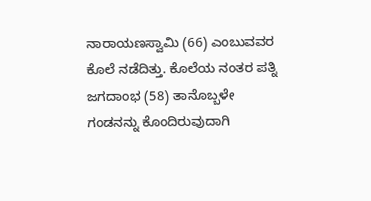ನಾರಾಯಣಸ್ವಾಮಿ (66) ಎಂಬುವವರ ಕೊಲೆ ನಡೆದಿತ್ತು. ಕೊಲೆಯ ನಂತರ ಪತ್ನಿ ಜಗದಾಂಭ (58) ತಾನೊಬ್ಬಳೇ ಗಂಡನನ್ನು ಕೊಂದಿರುವುದಾಗಿ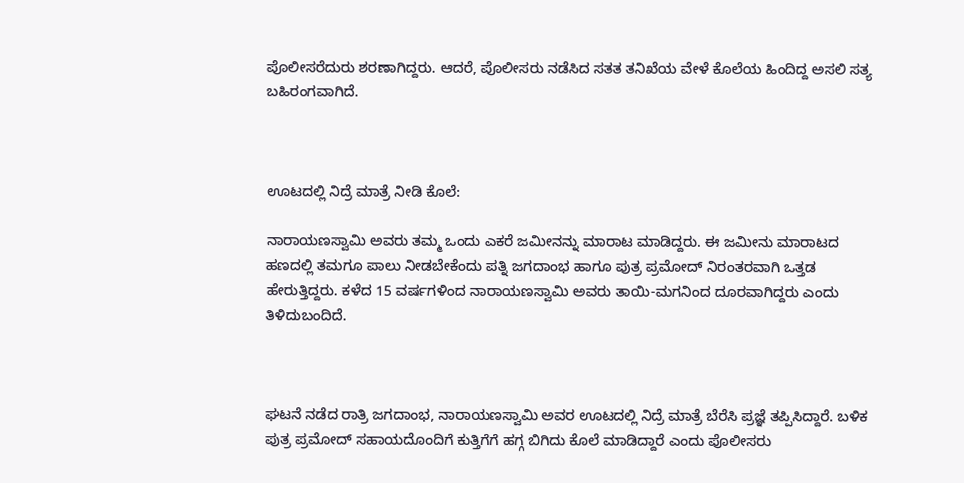ಪೊಲೀಸರೆದುರು ಶರಣಾಗಿದ್ದರು. ಆದರೆ, ಪೊಲೀಸರು ನಡೆಸಿದ ಸತತ ತನಿಖೆಯ ವೇಳೆ ಕೊಲೆಯ ಹಿಂದಿದ್ದ ಅಸಲಿ ಸತ್ಯ ಬಹಿರಂಗವಾಗಿದೆ.



ಊಟದಲ್ಲಿ ನಿದ್ರೆ ಮಾತ್ರೆ ನೀಡಿ ಕೊಲೆ:

ನಾರಾಯಣಸ್ವಾಮಿ ಅವರು ತಮ್ಮ ಒಂದು ಎಕರೆ ಜಮೀನನ್ನು ಮಾರಾಟ ಮಾಡಿದ್ದರು. ಈ ಜಮೀನು ಮಾರಾಟದ ಹಣದಲ್ಲಿ ತಮಗೂ ಪಾಲು ನೀಡಬೇಕೆಂದು ಪತ್ನಿ ಜಗದಾಂಭ ಹಾಗೂ ಪುತ್ರ ಪ್ರಮೋದ್ ನಿರಂತರವಾಗಿ ಒತ್ತಡ ಹೇರುತ್ತಿದ್ದರು. ಕಳೆದ 15 ವರ್ಷಗಳಿಂದ ನಾರಾಯಣಸ್ವಾಮಿ ಅವರು ತಾಯಿ-ಮಗನಿಂದ ದೂರವಾಗಿದ್ದರು ಎಂದು ತಿಳಿದುಬಂದಿದೆ.



ಘಟನೆ ನಡೆದ ರಾತ್ರಿ ಜಗದಾಂಭ, ನಾರಾಯಣಸ್ವಾಮಿ ಅವರ ಊಟದಲ್ಲಿ ನಿದ್ರೆ ಮಾತ್ರೆ ಬೆರೆಸಿ ಪ್ರಜ್ಞೆ ತಪ್ಪಿಸಿದ್ದಾರೆ. ಬಳಿಕ ಪುತ್ರ ಪ್ರಮೋದ್ ಸಹಾಯದೊಂದಿಗೆ ಕುತ್ತಿಗೆಗೆ ಹಗ್ಗ ಬಿಗಿದು ಕೊಲೆ ಮಾಡಿದ್ದಾರೆ ಎಂದು ಪೊಲೀಸರು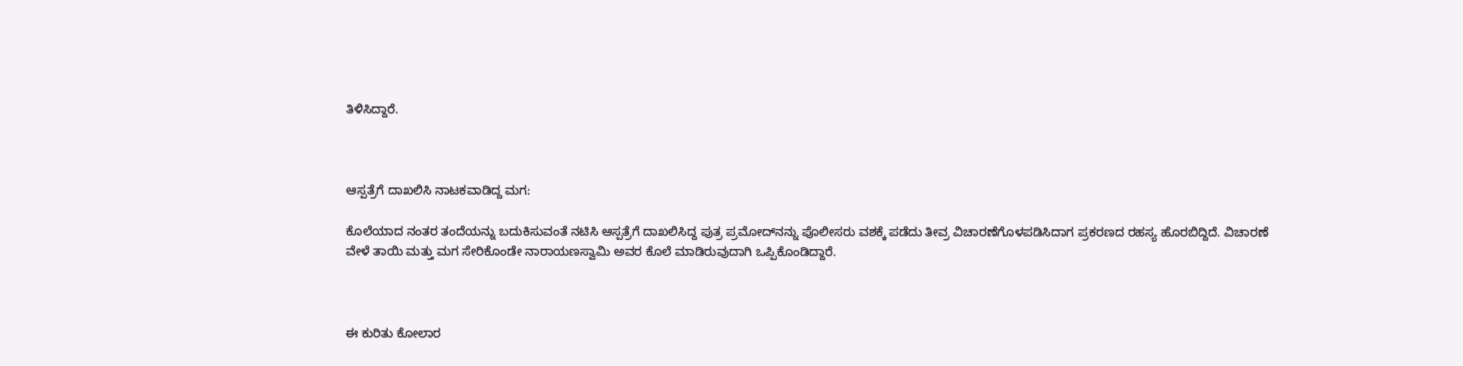ತಿಳಿಸಿದ್ದಾರೆ.



ಆಸ್ಪತ್ರೆಗೆ ದಾಖಲಿಸಿ ನಾಟಕವಾಡಿದ್ದ ಮಗ:

ಕೊಲೆಯಾದ ನಂತರ ತಂದೆಯನ್ನು ಬದುಕಿಸುವಂತೆ ನಟಿಸಿ ಆಸ್ಪತ್ರೆಗೆ ದಾಖಲಿಸಿದ್ದ ಪುತ್ರ ಪ್ರಮೋದ್‌ನನ್ನು ಪೊಲೀಸರು ವಶಕ್ಕೆ ಪಡೆದು ತೀವ್ರ ವಿಚಾರಣೆಗೊಳಪಡಿಸಿದಾಗ ಪ್ರಕರಣದ ರಹಸ್ಯ ಹೊರಬಿದ್ದಿದೆ. ವಿಚಾರಣೆ ವೇಳೆ ತಾಯಿ ಮತ್ತು ಮಗ ಸೇರಿಕೊಂಡೇ ನಾರಾಯಣಸ್ವಾಮಿ ಅವರ ಕೊಲೆ ಮಾಡಿರುವುದಾಗಿ ಒಪ್ಪಿಕೊಂಡಿದ್ದಾರೆ.



ಈ ಕುರಿತು ಕೋಲಾರ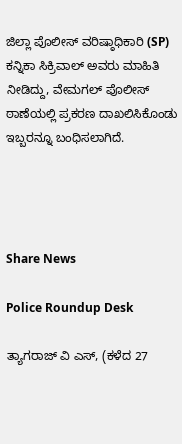ಜಿಲ್ಲಾ ಪೊಲೀಸ್ ವರಿಷ್ಠಾಧಿಕಾರಿ (SP) ಕನ್ನಿಕಾ ಸಿಕ್ರಿವಾಲ್ ಅವರು ಮಾಹಿತಿ ನೀಡಿದ್ದು, ವೇಮಗಲ್ ಪೊಲೀಸ್ ಠಾಣೆಯಲ್ಲಿ ಪ್ರಕರಣ ದಾಖಲಿಸಿಕೊಂಡು ಇಬ್ಬರನ್ನೂ ಬಂಧಿಸಲಾಗಿದೆ.




Share News

Police Roundup Desk

ತ್ಯಾಗರಾಜ್ ವಿ ಎಸ್, (ಕಳೆದ 27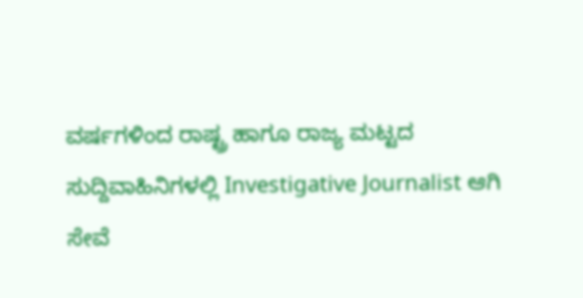ವರ್ಷಗಳಿಂದ ರಾಷ್ಟ್ರ ಹಾಗೂ ರಾಜ್ಯ ಮಟ್ಟದ ಸುದ್ದಿವಾಹಿನಿಗಳಲ್ಲಿ Investigative Journalist ಆಗಿ ಸೇವೆ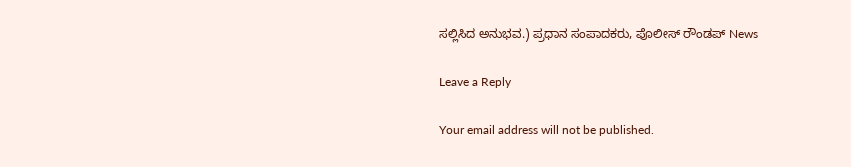ಸಲ್ಲಿಸಿದ ಅನುಭವ.) ಪ್ರಧಾನ ಸಂಪಾದಕರು, ಪೊಲೀಸ್ ರೌಂಡಪ್ News

Leave a Reply

Your email address will not be published.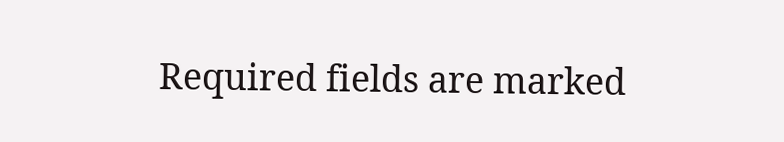Required fields are marked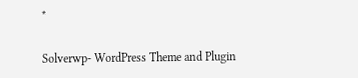*

Solverwp- WordPress Theme and Plugin